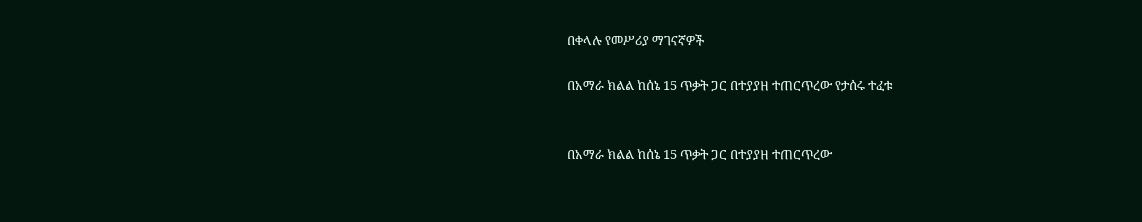በቀላሉ የመሥሪያ ማገናኛዎች

በአማራ ክልል ከሰኔ 15 ጥቃት ጋር በተያያዘ ተጠርጥረው የታሰሩ ተፈቱ


በአማራ ክልል ከሰኔ 15 ጥቃት ጋር በተያያዘ ተጠርጥረው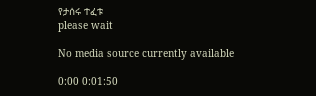የታሰሩ ተፈቱ
please wait

No media source currently available

0:00 0:01:50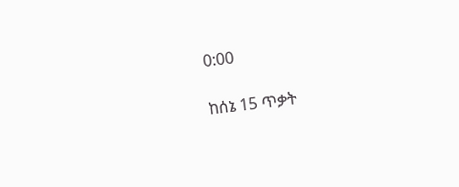0:00

ከሰኔ 15 ጥቃት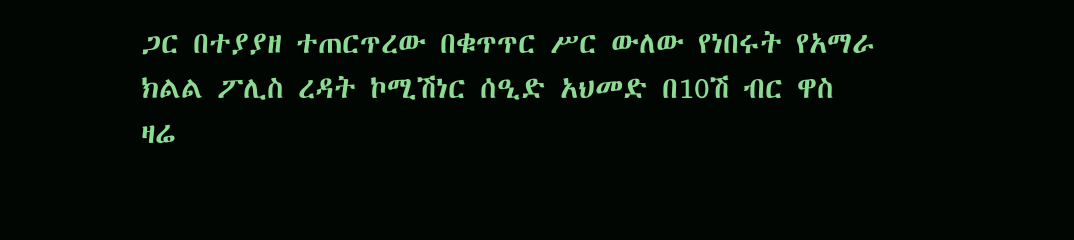ጋር በተያያዘ ተጠርጥረው በቁጥጥር ሥር ውለው የነበሩት የአማራ ክልል ፖሊስ ረዳት ኮሚሽነር ሰዒድ አህመድ በ10ሽ ብር ዋስ ዛሬ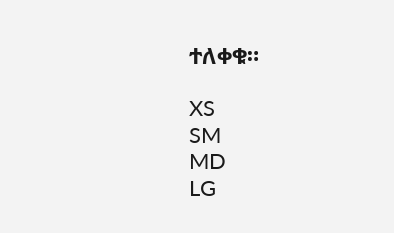ተለቀቁ።

XS
SM
MD
LG